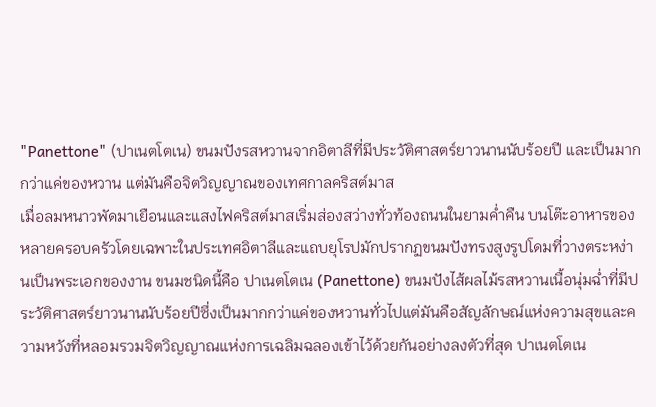"Panettone" (ปาเนตโตเน) ขนมปังรสหวานจากอิตาลีที่มีประวัติศาสตร์ยาวนานนับร้อยปี และเป็นมากกว่าแค่ของหวาน แต่มันคือจิตวิญญาณของเทศกาลคริสต์มาส
เมื่อลมหนาวพัดมาเยือนและแสงไฟคริสต์มาสเริ่มส่องสว่างทั่วท้องถนนในยามค่ำคืน บนโต๊ะอาหารของหลายครอบครัวโดยเฉพาะในประเทศอิตาลีและแถบยุโรปมักปรากฏขนมปังทรงสูงรูปโดมที่วางตระหง่านเป็นพระเอกของงาน ขนมชนิดนี้คือ ปาเนตโตเน (Panettone) ขนมปังไส้ผลไม้รสหวานเนื้อนุ่มฉ่ำที่มีประวัติศาสตร์ยาวนานนับร้อยปีซึ่งเป็นมากกว่าแค่ของหวานทั่วไปแต่มันคือสัญลักษณ์แห่งความสุขและความหวังที่หลอมรวมจิตวิญญาณแห่งการเฉลิมฉลองเข้าไว้ด้วยกันอย่างลงตัวที่สุด ปาเนตโตเน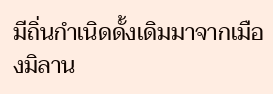มีถิ่นกำเนิดดั้งเดิมมาจากเมืองมิลาน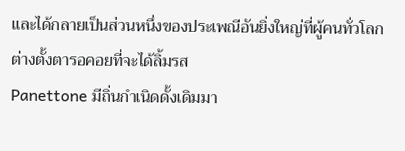และได้กลายเป็นส่วนหนึ่งของประเพณีอันยิ่งใหญ่ที่ผู้คนทั่วโลกต่างตั้งตารอคอยที่จะได้ลิ้มรส
Panettone มีถิ่นกำเนิดดั้งเดิมมา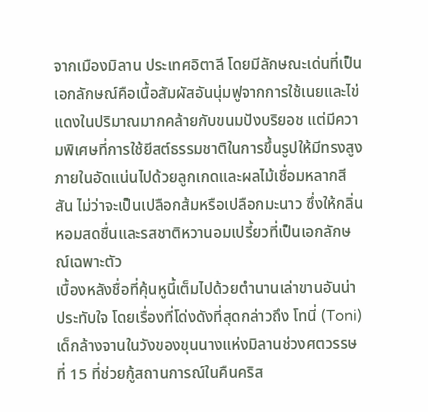จากเมืองมิลาน ประเทศอิตาลี โดยมีลักษณะเด่นที่เป็นเอกลักษณ์คือเนื้อสัมผัสอันนุ่มฟูจากการใช้เนยและไข่แดงในปริมาณมากคล้ายกับขนมปังบริยอช แต่มีความพิเศษที่การใช้ยีสต์ธรรมชาติในการขึ้นรูปให้มีทรงสูง ภายในอัดแน่นไปด้วยลูกเกดและผลไม้เชื่อมหลากสีสัน ไม่ว่าจะเป็นเปลือกส้มหรือเปลือกมะนาว ซึ่งให้กลิ่นหอมสดชื่นและรสชาติหวานอมเปรี้ยวที่เป็นเอกลักษณ์เฉพาะตัว
เบื้องหลังชื่อที่คุ้นหูนี้เต็มไปด้วยตำนานเล่าขานอันน่าประทับใจ โดยเรื่องที่โด่งดังที่สุดกล่าวถึง โทนี่ (Toni) เด็กล้างจานในวังของขุนนางแห่งมิลานช่วงศตวรรษที่ 15 ที่ช่วยกู้สถานการณ์ในคืนคริส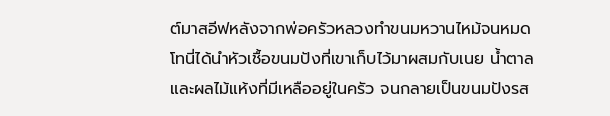ต์มาสอีฟหลังจากพ่อครัวหลวงทำขนมหวานไหม้จนหมด โทนี่ได้นำหัวเชื้อขนมปังที่เขาเก็บไว้มาผสมกับเนย น้ำตาล และผลไม้แห้งที่มีเหลืออยู่ในครัว จนกลายเป็นขนมปังรส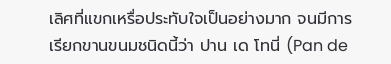เลิศที่แขกเหรื่อประทับใจเป็นอย่างมาก จนมีการเรียกขานขนมชนิดนี้ว่า ปาน เด โทนี่ (Pan de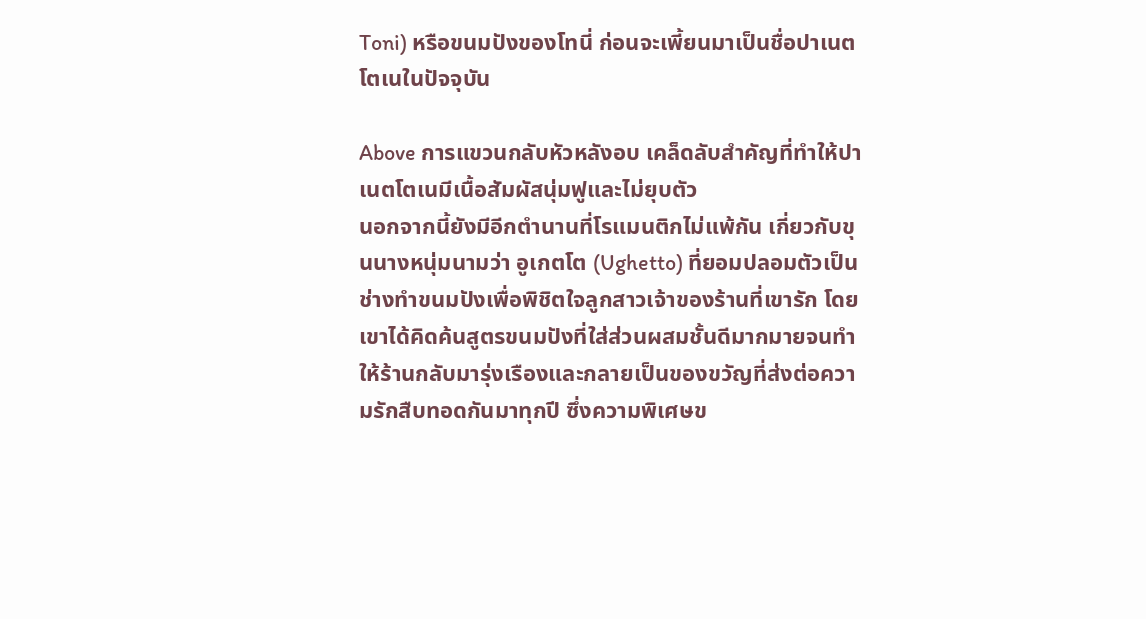Toni) หรือขนมปังของโทนี่ ก่อนจะเพี้ยนมาเป็นชื่อปาเนตโตเนในปัจจุบัน

Above การแขวนกลับหัวหลังอบ เคล็ดลับสำคัญที่ทำให้ปาเนตโตเนมีเนื้อสัมผัสนุ่มฟูและไม่ยุบตัว
นอกจากนี้ยังมีอีกตำนานที่โรแมนติกไม่แพ้กัน เกี่ยวกับขุนนางหนุ่มนามว่า อูเกตโต (Ughetto) ที่ยอมปลอมตัวเป็นช่างทำขนมปังเพื่อพิชิตใจลูกสาวเจ้าของร้านที่เขารัก โดยเขาได้คิดค้นสูตรขนมปังที่ใส่ส่วนผสมชั้นดีมากมายจนทำให้ร้านกลับมารุ่งเรืองและกลายเป็นของขวัญที่ส่งต่อความรักสืบทอดกันมาทุกปี ซึ่งความพิเศษข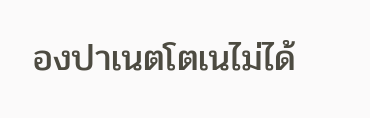องปาเนตโตเนไม่ได้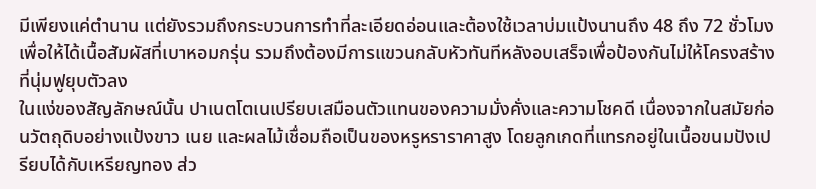มีเพียงแค่ตำนาน แต่ยังรวมถึงกระบวนการทำที่ละเอียดอ่อนและต้องใช้เวลาบ่มแป้งนานถึง 48 ถึง 72 ชั่วโมง เพื่อให้ได้เนื้อสัมผัสที่เบาหอมกรุ่น รวมถึงต้องมีการแขวนกลับหัวทันทีหลังอบเสร็จเพื่อป้องกันไม่ให้โครงสร้างที่นุ่มฟูยุบตัวลง
ในแง่ของสัญลักษณ์นั้น ปาเนตโตเนเปรียบเสมือนตัวแทนของความมั่งคั่งและความโชคดี เนื่องจากในสมัยก่อนวัตถุดิบอย่างแป้งขาว เนย และผลไม้เชื่อมถือเป็นของหรูหราราคาสูง โดยลูกเกดที่แทรกอยู่ในเนื้อขนมปังเปรียบได้กับเหรียญทอง ส่ว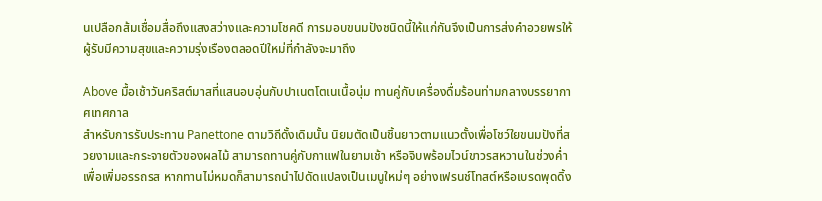นเปลือกส้มเชื่อมสื่อถึงแสงสว่างและความโชคดี การมอบขนมปังชนิดนี้ให้แก่กันจึงเป็นการส่งคำอวยพรให้ผู้รับมีความสุขและความรุ่งเรืองตลอดปีใหม่ที่กำลังจะมาถึง

Above มื้อเช้าวันคริสต์มาสที่แสนอบอุ่นกับปาเนตโตเนเนื้อนุ่ม ทานคู่กับเครื่องดื่มร้อนท่ามกลางบรรยากาศเทศกาล
สำหรับการรับประทาน Panettone ตามวิถีดั้งเดิมนั้น นิยมตัดเป็นชิ้นยาวตามแนวตั้งเพื่อโชว์ใยขนมปังที่สวยงามและกระจายตัวของผลไม้ สามารถทานคู่กับกาแฟในยามเช้า หรือจิบพร้อมไวน์ขาวรสหวานในช่วงค่ำเพื่อเพิ่มอรรถรส หากทานไม่หมดก็สามารถนำไปดัดแปลงเป็นเมนูใหม่ๆ อย่างเฟรนช์โทสต์หรือเบรดพุดดิ้ง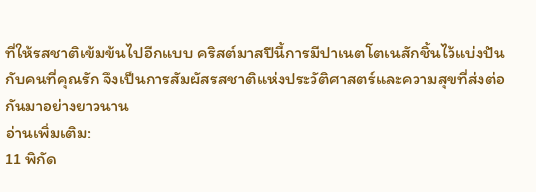ที่ให้รสชาติเข้มข้นไปอีกแบบ คริสต์มาสปีนี้การมีปาเนตโตเนสักชิ้นไว้แบ่งปันกับคนที่คุณรัก จึงเป็นการสัมผัสรสชาติแห่งประวัติศาสตร์และความสุขที่ส่งต่อกันมาอย่างยาวนาน
อ่านเพิ่มเติม:
11 พิกัด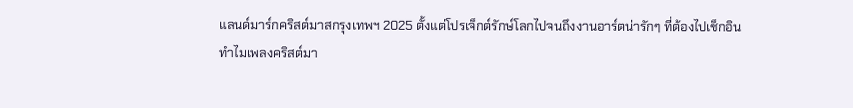แลนด์มาร์กคริสต์มาสกรุงเทพฯ 2025 ตั้งแต่โปรเจ็กต์รักษ์โลกไปจนถึงงานอาร์ตน่ารักๆ ที่ต้องไปเช็กอิน
ทำไมเพลงคริสต์มา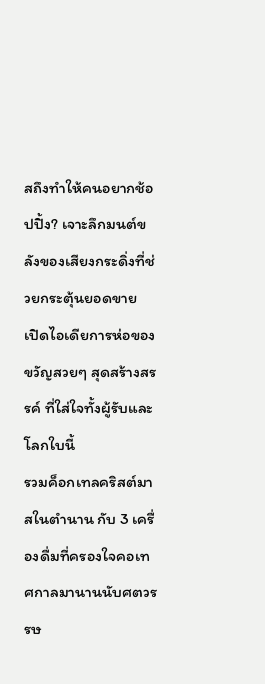สถึงทำให้คนอยากช้อปปิ้ง? เจาะลึกมนต์ขลังของเสียงกระดิ่งที่ช่วยกระตุ้นยอดขาย
เปิดไอเดียการห่อของขวัญสวยๆ สุดสร้างสรรค์ ที่ใส่ใจทั้งผู้รับและโลกใบนี้
รวมค็อกเทลคริสต์มาสในตำนาน กับ 3 เครื่องดื่มที่ครองใจคอเทศกาลมานานนับศตวรรษ